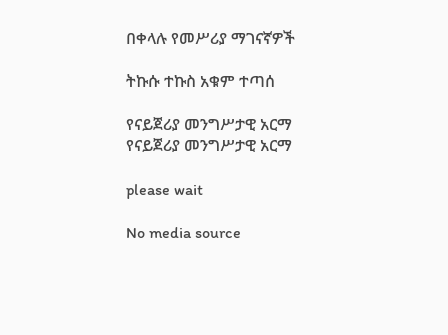በቀላሉ የመሥሪያ ማገናኛዎች

ትኩሱ ተኩስ አቁም ተጣሰ

የናይጀሪያ መንግሥታዊ አርማ
የናይጀሪያ መንግሥታዊ አርማ

please wait

No media source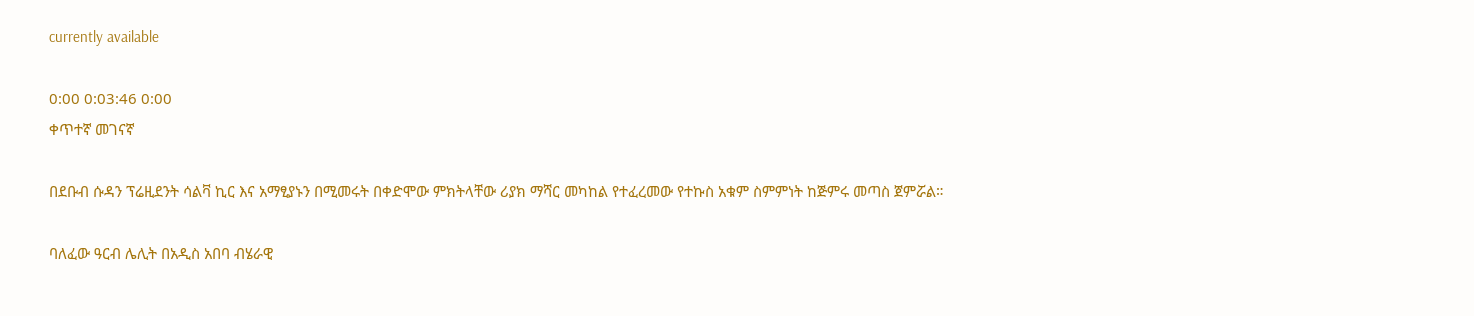currently available

0:00 0:03:46 0:00
ቀጥተኛ መገናኛ

በደቡብ ሱዳን ፕሬዚደንት ሳልቫ ኪር እና አማፂያኑን በሚመሩት በቀድሞው ምክትላቸው ሪያክ ማሻር መካከል የተፈረመው የተኩስ አቁም ስምምነት ከጅምሩ መጣስ ጀምሯል።

ባለፈው ዓርብ ሌሊት በአዲስ አበባ ብሄራዊ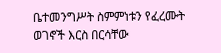ቤተመንግሥት ስምምነቱን የፈረሙት ወገኖች እርስ በርሳቸው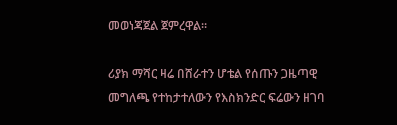መወነጃጀል ጀምረዋል።

ሪያክ ማሻር ዛሬ በሸራተን ሆቴል የሰጡን ጋዜጣዊ መግለጫ የተከታተለውን የእስክንድር ፍሬውን ዘገባ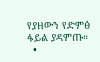የያዘውን የድምፅ ፋይል ያዳምጡ።
  •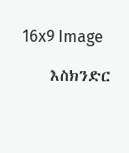16x9 Image

    እስክንድር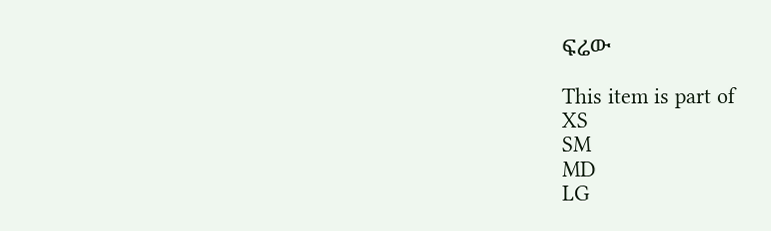ፍሬው

This item is part of
XS
SM
MD
LG